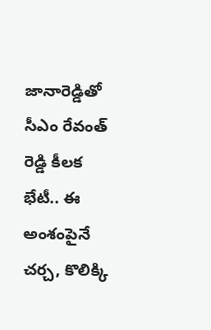జానారెడ్డితో సీఎం రేవంత్ రెడ్డి కీలక భేటీ.. ఈ అంశంపైనే చర్చ, కొలిక్కి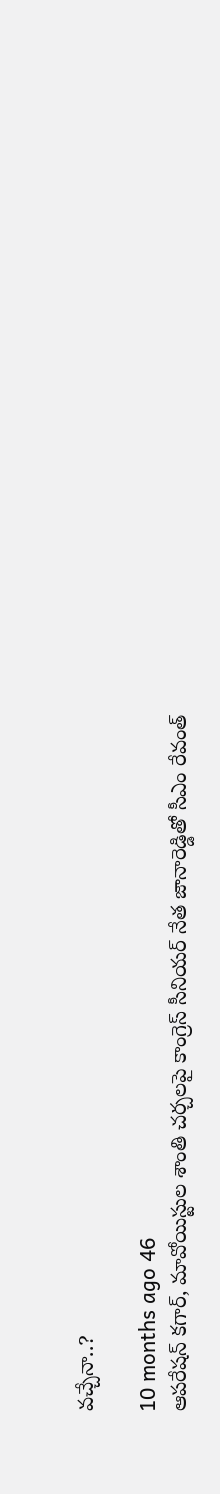వచ్చేనా..?

10 months ago 46
ఆపరేషన్ కగార్, మావోయిస్టుల శాంతి చర్చలపై కాంగ్రెస్ సీనియర్ నేత జానారెడ్డితో సీఎం రేవంత్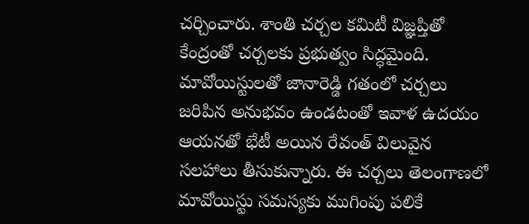చర్చించారు. శాంతి చర్చల కమిటీ విజ్ఞప్తితో కేంద్రంతో చర్చలకు ప్రభుత్వం సిద్ధమైంది. మావోయిస్టులతో జానారెడ్డి గతంలో చర్చలు జరిపిన అనుభవం ఉండటంతో ఇవాళ ఉదయం ఆయనతో భేటీ అయిన రేవంత్ విలువైన సలహాలు తీసుకున్నారు. ఈ చర్చలు తెలంగాణలో మావోయిస్టు సమస్యకు ముగింపు పలికే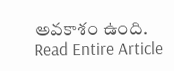అవకాశం ఉంది.
Read Entire Article